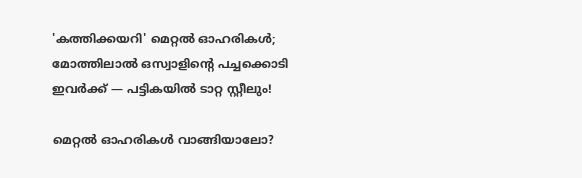'കത്തിക്കയറി' മെറ്റല്‍ ഓഹരികള്‍; മോത്തിലാല്‍ ഒസ്വാളിന്റെ പച്ചക്കൊടി ഇവര്‍ക്ക് — പട്ടികയില്‍ ടാറ്റ സ്റ്റീലും!

മെറ്റല്‍ ഓഹരികള്‍ വാങ്ങിയാലോ?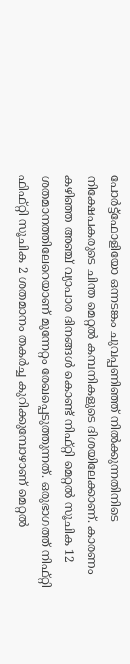പോര്‍ട്ട്‌ഫോളിയോ ഒന്നടങ്കം ചുവപ്പണിഞ്ഞ് നില്‍ക്കുന്നതിനിടെ നിക്ഷേപകരുടെ ചിന്ത മെറ്റല്‍ കമ്പനികളുടെ ദിശയിലേക്കാണ്. കാരണം കഴിഞ്ഞ അഞ്ച് വ്യാപാര ദിനങ്ങള്‍ കൊണ്ട് നിഫ്റ്റി മെറ്റല്‍ സൂചിക 12 ശതമാനത്തിലേറെയാണ് മുന്നേറ്റം രേഖപ്പെടുത്തുന്നത്. ഒരുഭാഗത്ത് നിഫ്റ്റി ഫിഫ്റ്റി സൂചിക 2 ശതമാനം തകര്‍ച്ച കുറിക്കുമ്പോഴാണ് മെറ്റല്‍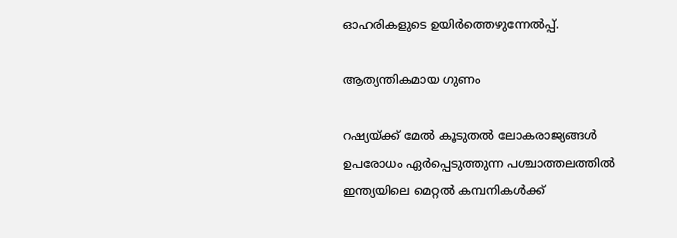ഓഹരികളുടെ ഉയിര്‍ത്തെഴുന്നേല്‍പ്പ്.

ആത്യന്തികമായ ഗുണം

റഷ്യയ്ക്ക് മേല്‍ കൂടുതല്‍ ലോകരാജ്യങ്ങള്‍ ഉപരോധം ഏര്‍പ്പെടുത്തുന്ന പശ്ചാത്തലത്തില്‍ ഇന്ത്യയിലെ മെറ്റല്‍ കമ്പനികള്‍ക്ക്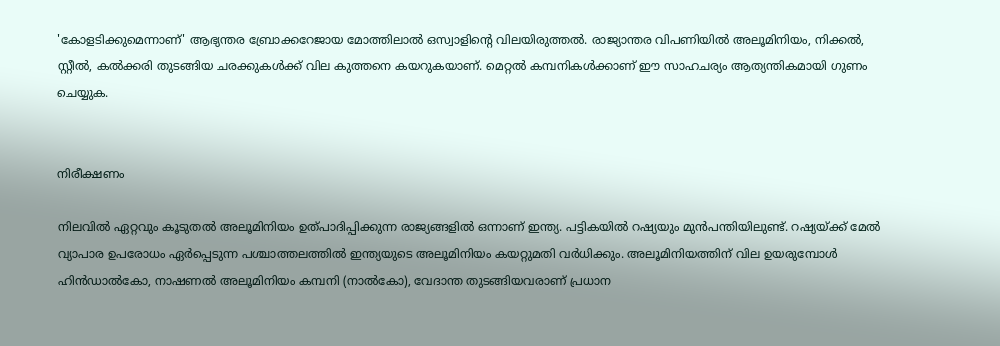'കോളടിക്കുമെന്നാണ്' ആഭ്യന്തര ബ്രോക്കറേജായ മോത്തിലാല്‍ ഒസ്വാളിന്റെ വിലയിരുത്തല്‍. രാജ്യാന്തര വിപണിയില്‍ അലൂമിനിയം, നിക്കല്‍, സ്റ്റീല്‍, കല്‍ക്കരി തുടങ്ങിയ ചരക്കുകള്‍ക്ക് വില കുത്തനെ കയറുകയാണ്. മെറ്റല്‍ കമ്പനികള്‍ക്കാണ് ഈ സാഹചര്യം ആത്യന്തികമായി ഗുണം ചെയ്യുക.


നിരീക്ഷണം

നിലവില്‍ ഏറ്റവും കൂടുതല്‍ അലൂമിനിയം ഉത്പാദിപ്പിക്കുന്ന രാജ്യങ്ങളില്‍ ഒന്നാണ് ഇന്ത്യ. പട്ടികയില്‍ റഷ്യയും മുന്‍പന്തിയിലുണ്ട്. റഷ്യയ്ക്ക് മേല്‍ വ്യാപാര ഉപരോധം ഏര്‍പ്പെടുന്ന പശ്ചാത്തലത്തില്‍ ഇന്ത്യയുടെ അലൂമിനിയം കയറ്റുമതി വര്‍ധിക്കും. അലൂമിനിയത്തിന് വില ഉയരുമ്പോള്‍ ഹിന്‍ഡാല്‍കോ, നാഷണല്‍ അലൂമിനിയം കമ്പനി (നാല്‍കോ), വേദാന്ത തുടങ്ങിയവരാണ് പ്രധാന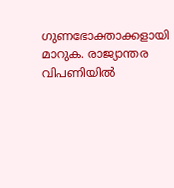ഗുണഭോക്താക്കളായി മാറുക. രാജ്യാന്തര വിപണിയില്‍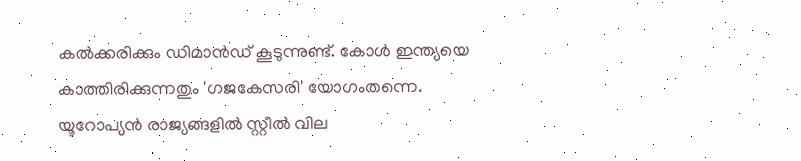കല്‍ക്കരിക്കും ഡിമാന്‍ഡ് കൂടുന്നുണ്ട്. കോള്‍ ഇന്ത്യയെ കാത്തിരിക്കുന്നതും 'ഗജകേസരി' യോഗംതന്നെ. യൂറോപ്യന്‍ രാജ്യങ്ങളില്‍ സ്റ്റീല്‍ വില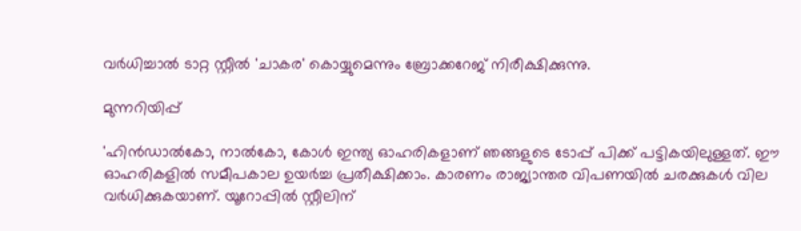വര്‍ധിച്ചാല്‍ ടാറ്റ സ്റ്റീല്‍ 'ചാകര' കൊയ്യുമെന്നും ബ്രോക്കറേജ് നിരീക്ഷിക്കുന്നു.

മുന്നറിയിപ്പ്

'ഹിന്‍ഡാല്‍കോ, നാല്‍കോ, കോള്‍ ഇന്ത്യ ഓഹരികളാണ് ഞങ്ങളുടെ ടോപ്പ് പിക്ക് പട്ടികയിലുള്ളത്. ഈ ഓഹരികളില്‍ സമീപകാല ഉയര്‍ച്ച പ്രതീക്ഷിക്കാം. കാരണം രാജ്യാന്തര വിപണയില്‍ ചരക്കുകള്‍ വില വര്‍ധിക്കുകയാണ്. യൂറോപ്പില്‍ സ്റ്റീലിന്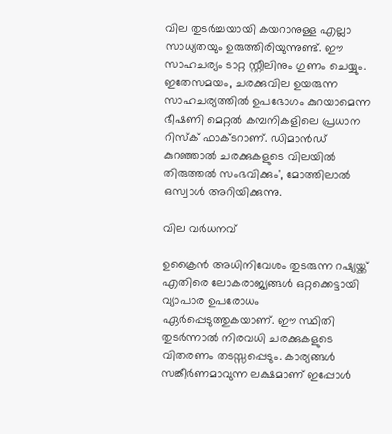വില തുടര്‍ച്ചയായി കയറാനുള്ള എല്ലാ സാധ്യതയും ഉരുത്തിരിയുന്നുണ്ട്. ഈ സാഹചര്യം ടാറ്റ സ്റ്റീലിനും ഗുണം ചെയ്യും. ഇതേസമയം, ചരക്കുവില ഉയരുന്ന സാഹചര്യത്തില്‍ ഉപഭോഗം കുറയാമെന്ന ഭീഷണി മെറ്റല്‍ കമ്പനികളിലെ പ്രധാന റിസ്‌ക് ഫാക്ടറാണ്. ഡിമാന്‍ഡ് കുറഞ്ഞാല്‍ ചരക്കുകളുടെ വിലയില്‍ തിരുത്തല്‍ സംഭവിക്കും', മോത്തിലാല്‍ ഒസ്വാള്‍ അറിയിക്കുന്നു.

വില വർധനവ്

ഉക്രൈന്‍ അധിനിവേശം തുടരുന്ന റഷ്യയ്ക്ക് എതിരെ ലോകരാജ്യങ്ങള്‍ ഒറ്റക്കെട്ടായി വ്യാപാര ഉപരോധം ഏര്‍പ്പെടുത്തുകയാണ്. ഈ സ്ഥിതി തുടര്‍ന്നാല്‍ നിരവധി ചരക്കുകളുടെ വിതരണം തടസ്സപ്പെടും. കാര്യങ്ങള്‍ സങ്കീര്‍ണമാവുന്ന ലക്ഷമാണ് ഇപ്പോള്‍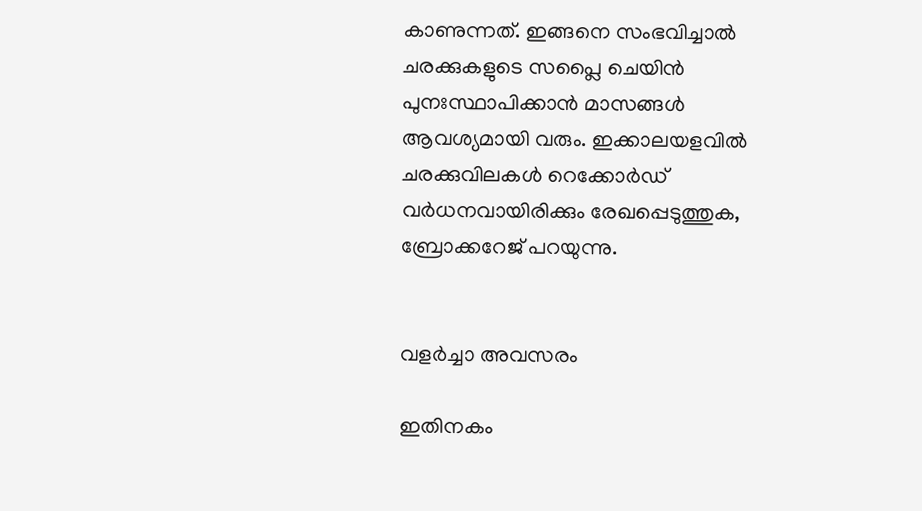കാണുന്നത്. ഇങ്ങനെ സംഭവിച്ചാല്‍ ചരക്കുകളുടെ സപ്ലൈ ചെയിന്‍ പുനഃസ്ഥാപിക്കാന്‍ മാസങ്ങള്‍ ആവശ്യമായി വരും. ഇക്കാലയളവില്‍ ചരക്കുവിലകള്‍ റെക്കോര്‍ഡ് വര്‍ധനവായിരിക്കും രേഖപ്പെടുത്തുക, ബ്രോക്കറേജ് പറയുന്നു.


വളർച്ചാ അവസരം

ഇതിനകം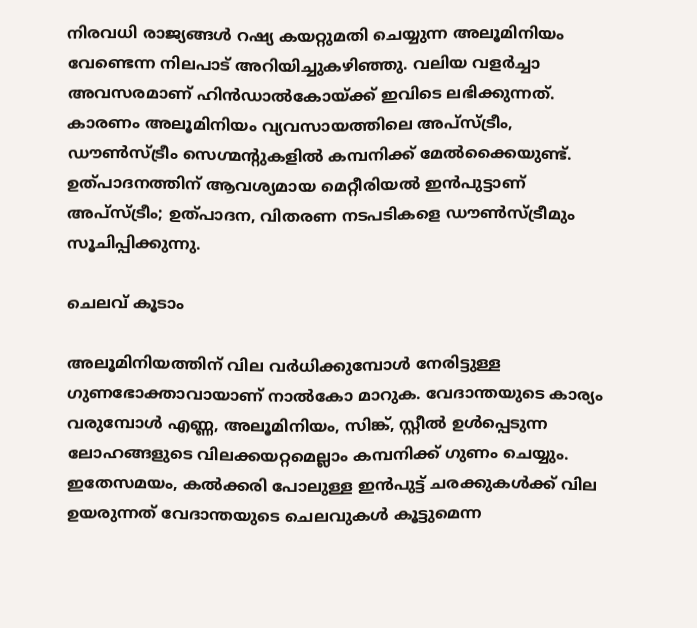നിരവധി രാജ്യങ്ങള്‍ റഷ്യ കയറ്റുമതി ചെയ്യുന്ന അലൂമിനിയം വേണ്ടെന്ന നിലപാട് അറിയിച്ചുകഴിഞ്ഞു. വലിയ വളര്‍ച്ചാ അവസരമാണ് ഹിന്‍ഡാല്‍കോയ്ക്ക് ഇവിടെ ലഭിക്കുന്നത്. കാരണം അലൂമിനിയം വ്യവസായത്തിലെ അപ്‌സ്ട്രീം, ഡൗണ്‍സ്ട്രീം സെഗ്മന്റുകളില്‍ കമ്പനിക്ക് മേല്‍ക്കൈയുണ്ട്. ഉത്പാദനത്തിന് ആവശ്യമായ മെറ്റീരിയല്‍ ഇന്‍പുട്ടാണ് അപ്‌സ്ട്രീം; ഉത്പാദന, വിതരണ നടപടികളെ ഡൗണ്‍സ്ട്രീമും സൂചിപ്പിക്കുന്നു.

ചെലവ് കൂടാം

അലൂമിനിയത്തിന് വില വര്‍ധിക്കുമ്പോള്‍ നേരിട്ടുള്ള ഗുണഭോക്താവായാണ് നാല്‍കോ മാറുക. വേദാന്തയുടെ കാര്യം വരുമ്പോള്‍ എണ്ണ, അലൂമിനിയം, സിങ്ക്, സ്റ്റീല്‍ ഉള്‍പ്പെടുന്ന ലോഹങ്ങളുടെ വിലക്കയറ്റമെല്ലാം കമ്പനിക്ക് ഗുണം ചെയ്യും. ഇതേസമയം, കല്‍ക്കരി പോലുള്ള ഇന്‍പുട്ട് ചരക്കുകള്‍ക്ക് വില ഉയരുന്നത് വേദാന്തയുടെ ചെലവുകള്‍ കൂട്ടുമെന്ന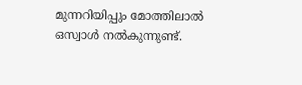മുന്നറിയിപ്പും മോത്തിലാല്‍ ഒസ്വാള്‍ നല്‍കുന്നുണ്ട്.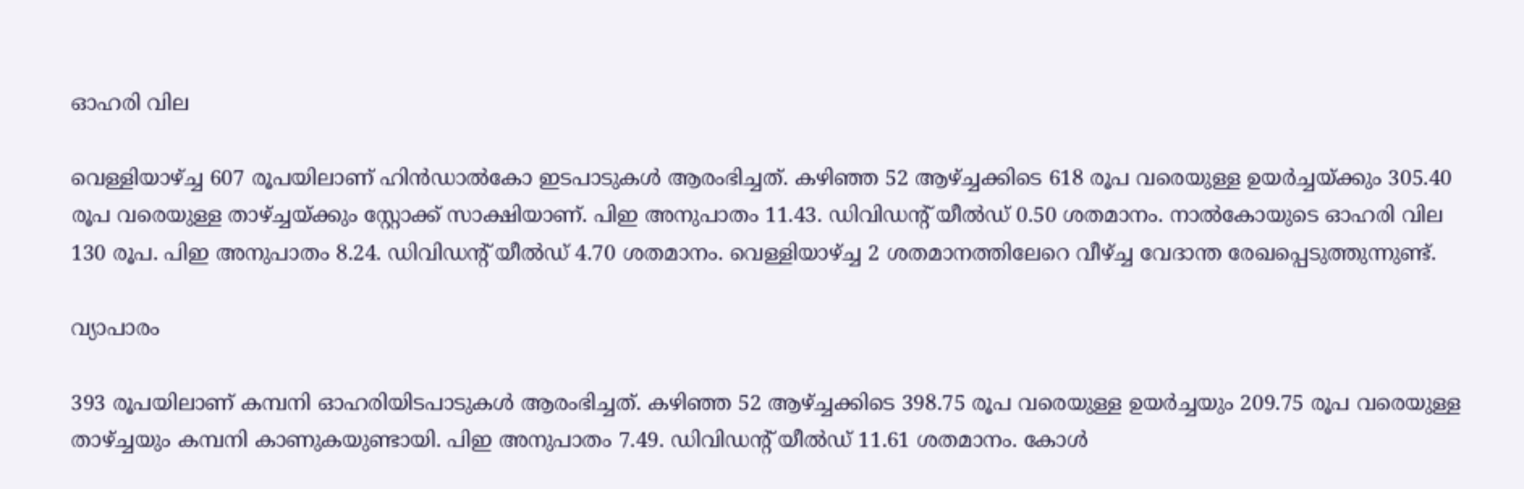ഓഹരി വില

വെള്ളിയാഴ്ച്ച 607 രൂപയിലാണ് ഹിന്‍ഡാല്‍കോ ഇടപാടുകള്‍ ആരംഭിച്ചത്. കഴിഞ്ഞ 52 ആഴ്ച്ചക്കിടെ 618 രൂപ വരെയുള്ള ഉയര്‍ച്ചയ്ക്കും 305.40 രൂപ വരെയുള്ള താഴ്ച്ചയ്ക്കും സ്റ്റോക്ക് സാക്ഷിയാണ്. പിഇ അനുപാതം 11.43. ഡിവിഡന്റ് യീല്‍ഡ് 0.50 ശതമാനം. നാല്‍കോയുടെ ഓഹരി വില 130 രൂപ. പിഇ അനുപാതം 8.24. ഡിവിഡന്റ് യീല്‍ഡ് 4.70 ശതമാനം. വെള്ളിയാഴ്ച്ച 2 ശതമാനത്തിലേറെ വീഴ്ച്ച വേദാന്ത രേഖപ്പെടുത്തുന്നുണ്ട്.

വ്യാപാരം

393 രൂപയിലാണ് കമ്പനി ഓഹരിയിടപാടുകള്‍ ആരംഭിച്ചത്. കഴിഞ്ഞ 52 ആഴ്ച്ചക്കിടെ 398.75 രൂപ വരെയുള്ള ഉയര്‍ച്ചയും 209.75 രൂപ വരെയുള്ള താഴ്ച്ചയും കമ്പനി കാണുകയുണ്ടായി. പിഇ അനുപാതം 7.49. ഡിവിഡന്റ് യീല്‍ഡ് 11.61 ശതമാനം. കോള്‍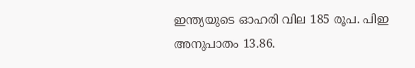ഇന്ത്യയുടെ ഓഹരി വില 185 രൂപ. പിഇ അനുപാതം 13.86.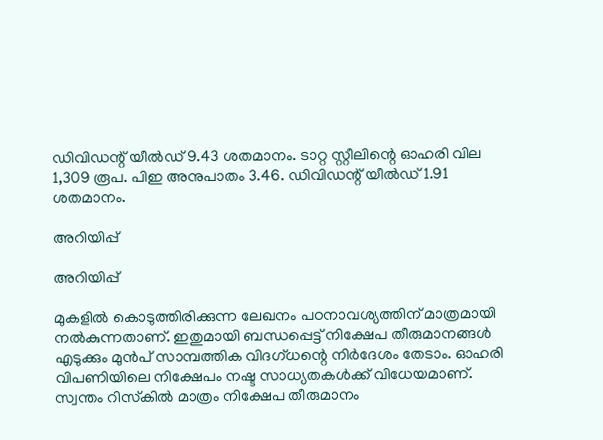ഡിവിഡന്റ് യീല്‍ഡ് 9.43 ശതമാനം. ടാറ്റ സ്റ്റീലിന്റെ ഓഹരി വില 1,309 രൂപ. പിഇ അനുപാതം 3.46. ഡിവിഡന്റ് യീല്‍ഡ് 1.91 ശതമാനം.

അറിയിപ്പ്

അറിയിപ്പ്

മുകളില്‍ കൊടുത്തിരിക്കുന്ന ലേഖനം പഠനാവശ്യത്തിന് മാത്രമായി നല്‍കുന്നതാണ്. ഇതുമായി ബന്ധപ്പെട്ട് നിക്ഷേപ തീരുമാനങ്ങള്‍ എടുക്കും മുന്‍പ് സാമ്പത്തിക വിദഗ്ധന്റെ നിര്‍ദേശം തേടാം. ഓഹരി വിപണിയിലെ നിക്ഷേപം നഷ്ട സാധ്യതകള്‍ക്ക് വിധേയമാണ്. സ്വന്തം റിസ്‌കില്‍ മാത്രം നിക്ഷേപ തീരുമാനം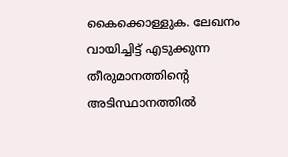കൈക്കൊള്ളുക. ലേഖനം വായിച്ചിട്ട് എടുക്കുന്ന തീരുമാനത്തിന്റെ അടിസ്ഥാനത്തില്‍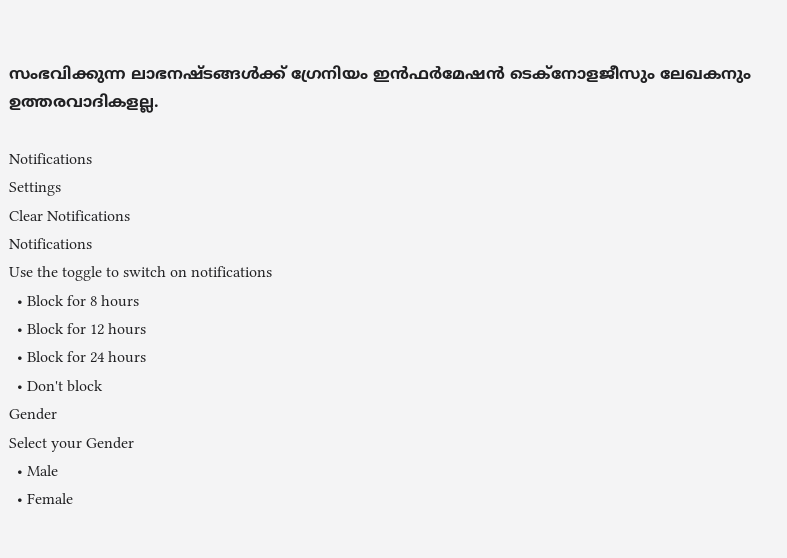സംഭവിക്കുന്ന ലാഭനഷ്ടങ്ങള്‍ക്ക് ഗ്രേനിയം ഇന്‍ഫര്‍മേഷന്‍ ടെക്നോളജീസും ലേഖകനും ഉത്തരവാദികളല്ല.

Notifications
Settings
Clear Notifications
Notifications
Use the toggle to switch on notifications
  • Block for 8 hours
  • Block for 12 hours
  • Block for 24 hours
  • Don't block
Gender
Select your Gender
  • Male
  • Female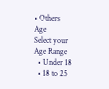• Others
Age
Select your Age Range
  • Under 18
  • 18 to 25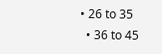• 26 to 35
  • 36 to 45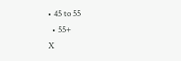• 45 to 55
  • 55+
X